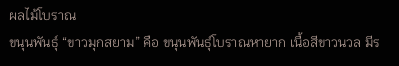ผลไม้โบราณ
ขนุนพันธุ์ “ขาวมุกสยาม” คือ ขนุนพันธุ์โบราณหายาก เนื้อสีขาวนวล มีร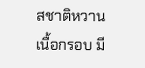สชาติหวาน เนื้อกรอบ มี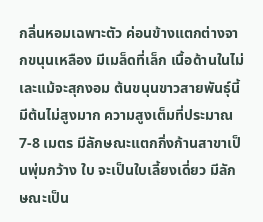กลิ่นหอมเฉพาะตัว ค่อนข้างแตกต่างจากขนุนเหลือง มีเมล็ดที่เล็ก เนื้อด้านในไม่เละแม้จะสุกงอม ต้นขนุนขาวสายพันธุ์นี้มีต้นไม่สูงมาก ความสูงเต็มที่ประมาณ 7-8 เมตร มีลักษณะแตกกิ่งก้านสาขาเป็นพุ่มกว้าง ใบ จะเป็นใบเลี้ยงเดี่ยว มีลักษณะเป็น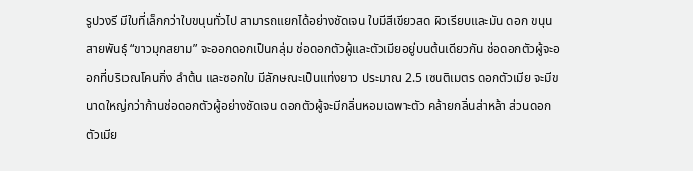รูปวงรี มีใบที่เล็กกว่าใบขนุนทั่วไป สามารถแยกได้อย่างชัดเจน ใบมีสีเขียวสด ผิวเรียบและมัน ดอก ขนุนสายพันธุ์ “ขาวมุกสยาม” จะออกดอกเป็นกลุ่ม ช่อดอกตัวผู้และตัวเมียอยู่บนต้นเดียวกัน ช่อดอกตัวผู้จะออกที่บริเวณโคนกิ่ง ลำต้น และซอกใบ มีลักษณะเป็นแท่งยาว ประมาณ 2.5 เซนติเมตร ดอกตัวเมีย จะมีขนาดใหญ่กว่าก้านช่อดอกตัวผู้อย่างชัดเจน ดอกตัวผู้จะมีกลิ่นหอมเฉพาะตัว คล้ายกลิ่นส่าหล้า ส่วนดอกตัวเมีย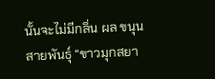นั้นจะไม่มีกลิ่น ผล ขนุนสายพันธุ์ “ขาวมุกสยา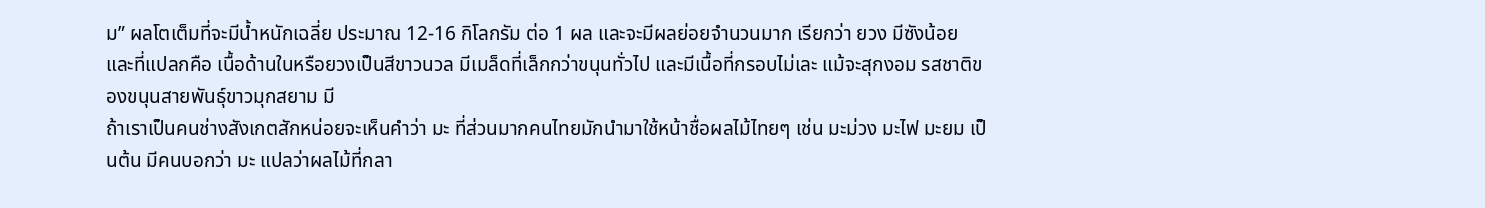ม” ผลโตเต็มที่จะมีน้ำหนักเฉลี่ย ประมาณ 12-16 กิโลกรัม ต่อ 1 ผล และจะมีผลย่อยจำนวนมาก เรียกว่า ยวง มีซังน้อย และที่แปลกคือ เนื้อด้านในหรือยวงเป็นสีขาวนวล มีเมล็ดที่เล็กกว่าขนุนทั่วไป และมีเนื้อที่กรอบไม่เละ แม้จะสุกงอม รสชาติของขนุนสายพันธุ์ขาวมุกสยาม มี
ถ้าเราเป็นคนช่างสังเกตสักหน่อยจะเห็นคำว่า มะ ที่ส่วนมากคนไทยมักนำมาใช้หน้าชื่อผลไม้ไทยๆ เช่น มะม่วง มะไฟ มะยม เป็นต้น มีคนบอกว่า มะ แปลว่าผลไม้ที่กลา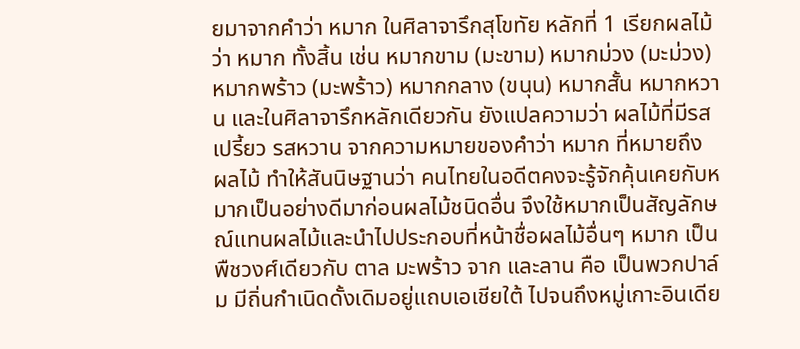ยมาจากคำว่า หมาก ในศิลาจารึกสุโขทัย หลักที่ 1 เรียกผลไม้ว่า หมาก ทั้งสิ้น เช่น หมากขาม (มะขาม) หมากม่วง (มะม่วง) หมากพร้าว (มะพร้าว) หมากกลาง (ขนุน) หมากสั้น หมากหวาน และในศิลาจารึกหลักเดียวกัน ยังแปลความว่า ผลไม้ที่มีรสเปรี้ยว รสหวาน จากความหมายของคำว่า หมาก ที่หมายถึง ผลไม้ ทำให้สันนิษฐานว่า คนไทยในอดีตคงจะรู้จักคุ้นเคยกับหมากเป็นอย่างดีมาก่อนผลไม้ชนิดอื่น จึงใช้หมากเป็นสัญลักษณ์แทนผลไม้และนำไปประกอบที่หน้าชื่อผลไม้อื่นๆ หมาก เป็นพืชวงศ์เดียวกับ ตาล มะพร้าว จาก และลาน คือ เป็นพวกปาล์ม มีถิ่นกำเนิดดั้งเดิมอยู่แถบเอเชียใต้ ไปจนถึงหมู่เกาะอินเดีย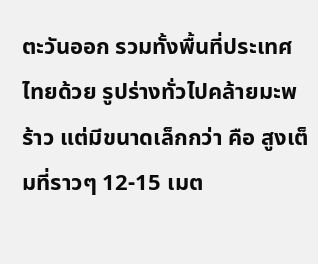ตะวันออก รวมทั้งพื้นที่ประเทศไทยด้วย รูปร่างทั่วไปคล้ายมะพร้าว แต่มีขนาดเล็กกว่า คือ สูงเต็มที่ราวๆ 12-15 เมต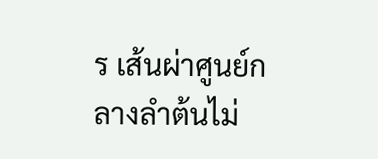ร เส้นผ่าศูนย์กลางลำต้นไม่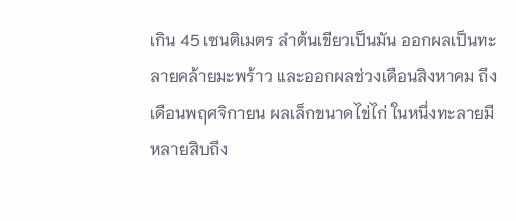เกิน 45 เซนติเมตร ลำต้นเขียวเป็นมัน ออกผลเป็นทะลายคล้ายมะพร้าว และออกผลช่วงเดือนสิงหาคม ถึงเดือนพฤศจิกายน ผลเล็กขนาดไข่ไก่ ในหนึ่งทะลายมีหลายสิบถึง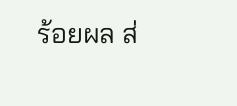ร้อยผล ส่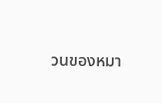วนของหมา